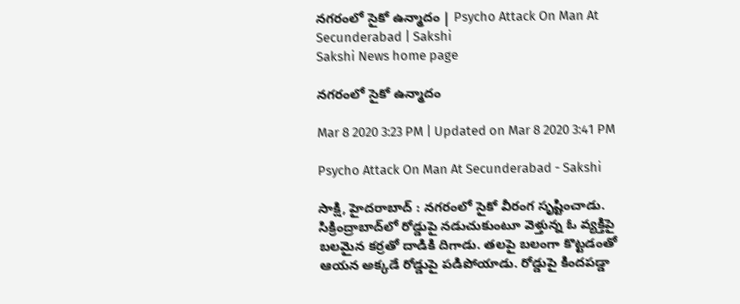నగరంలో సైకో ఉన్మాదం | Psycho Attack On Man At Secunderabad | Sakshi
Sakshi News home page

నగరంలో సైకో ఉన్మాదం

Mar 8 2020 3:23 PM | Updated on Mar 8 2020 3:41 PM

Psycho Attack On Man At Secunderabad - Sakshi

సాక్షి, హైదరాబాద్‌ : నగరంలో సైకో వీరంగ సృష్టించాడు. సిక్రింద్రాబాద్‌లో రోడ్డుపై నడుచుకుంటూ వెళ్తున్న ఓ వ్యక్తిపై బలమైన కర్రతో దాడికి దిగాడు. తలపై బలంగా కొట్టడంతో ఆయన అక్కడే రోడ్డుపై పడిపోయాడు. రోడ్డుపై కిందపడ్డా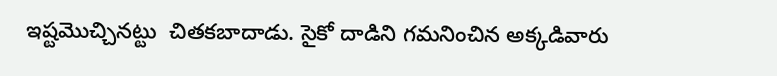ఇష్టమొచ్చినట్టు  చితకబాదాడు. సైకో దాడిని గమనించిన అక్కడివారు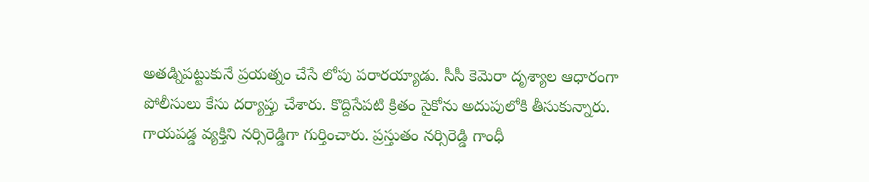అతడ్నిపట్టుకునే ప్రయత్నం చేసే లోపు పరారయ్యాడు. సీసీ కెమెరా దృశ్యాల ఆధారంగా పోలీసులు కేసు దర్యాప్తు చేశారు. కొద్దిసేపటి క్రితం సైకోను అదుపులోకి తీసుకున్నారు. గాయపడ్డ వ్యక్తిని నర్సిరెడ్డిగా గుర్తించారు. ప్రస్తుతం నర్సిరెడ్డి గాంధీ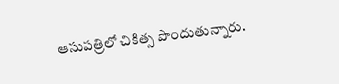ఆసుపత్రిలో చికిత్స పొందుతున్నారు.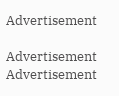Advertisement

Advertisement
Advertisement